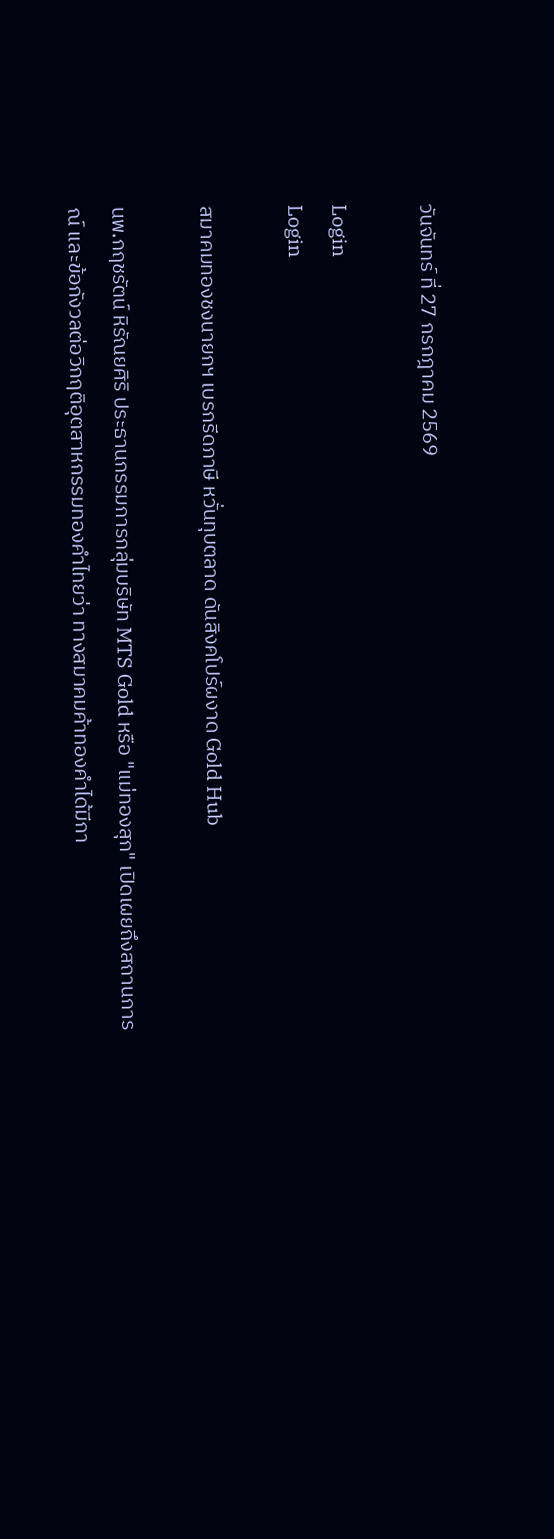วันจันทร์ ที่ 27 กรกฎาคม 2569

Login
Login

สมาคมทองชงนายกฯ เบรกรีดภาษี หวั่นทุบตลาด ดันสิงคโปร์ผงาด Gold Hub

นพ.กฤชรัตน์ หิรัณยศิริ ประธานกรรมการกลุ่มบริษัท MTS Gold หรือ "แม่ทองสุก" เปิดเผยถึงสถานการณ์ และข้อกังวลต่อวิกฤติอุตสาหกรรมทองคำไทยว่า ทางสมาคมค้าทองคำได้มีกา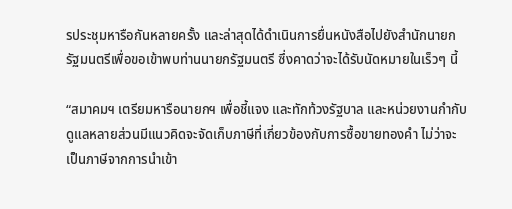รประชุมหารือกันหลายครั้ง และล่าสุดได้ดำเนินการยื่นหนังสือไปยังสำนักนายกรัฐมนตรีเพื่อขอเข้าพบท่านนายกรัฐมนตรี ซึ่งคาดว่าจะได้รับนัดหมายในเร็วๆ นี้

“สมาคมฯ เตรียมหารือนายกฯ เพื่อชี้แจง และทักท้วงรัฐบาล และหน่วยงานกำกับดูแลหลายส่วนมีแนวคิดจะจัดเก็บภาษีที่เกี่ยวข้องกับการซื้อขายทองคำ ไม่ว่าจะเป็นภาษีจากการนำเข้า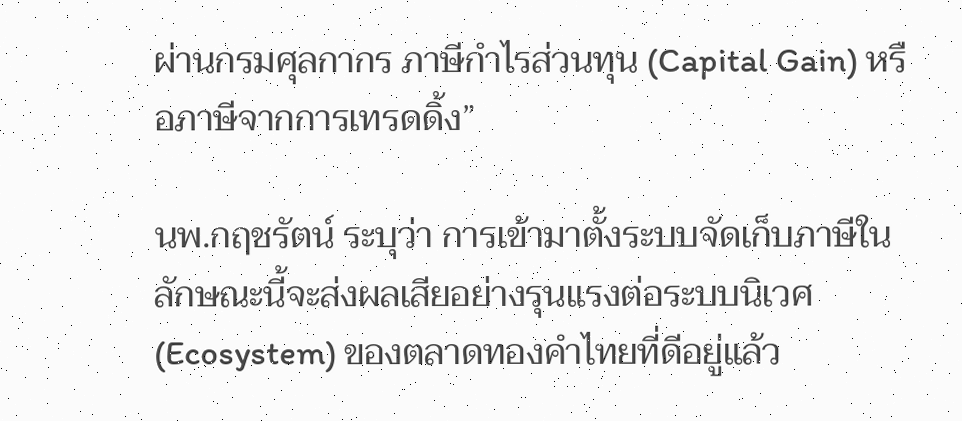ผ่านกรมศุลกากร ภาษีกำไรส่วนทุน (Capital Gain) หรือภาษีจากการเทรดดิ้ง”

นพ.กฤชรัตน์ ระบุว่า การเข้ามาตั้งระบบจัดเก็บภาษีในลักษณะนี้จะส่งผลเสียอย่างรุนแรงต่อระบบนิเวศ (Ecosystem) ของตลาดทองคำไทยที่ดีอยู่แล้ว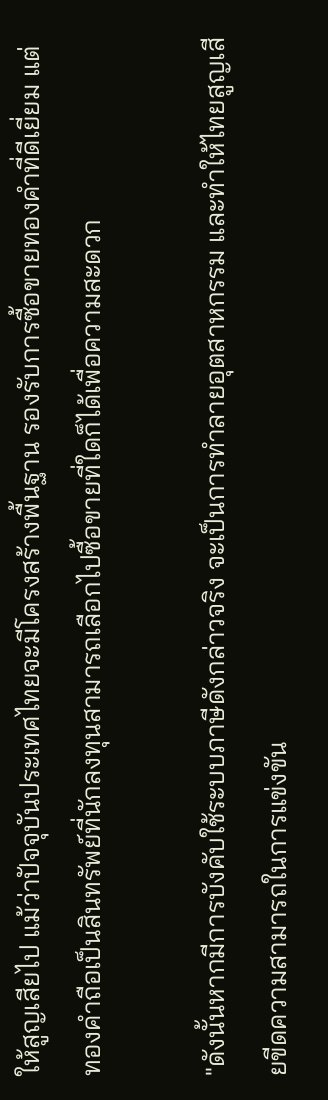ให้สูญเสียไป แม้ว่าปัจจุบันประเทศไทยจะมีโครงสร้างพื้นฐาน รองรับการซื้อขายทองคำที่ดีเยี่ยม แต่ทองคำถือเป็นสินทรัพย์ที่นักลงทุนสามารถเลือกไปซื้อขายที่ใดก็ได้เพื่อความสะดวก

"ดังนั้นหากมีการบังคับใช้ระบบภาษีดังกล่าวจริง จะเป็นการทำลายอุตสาหกรรม และทำให้ไทยสูญเสียขีดความสามารถในการแข่งขัน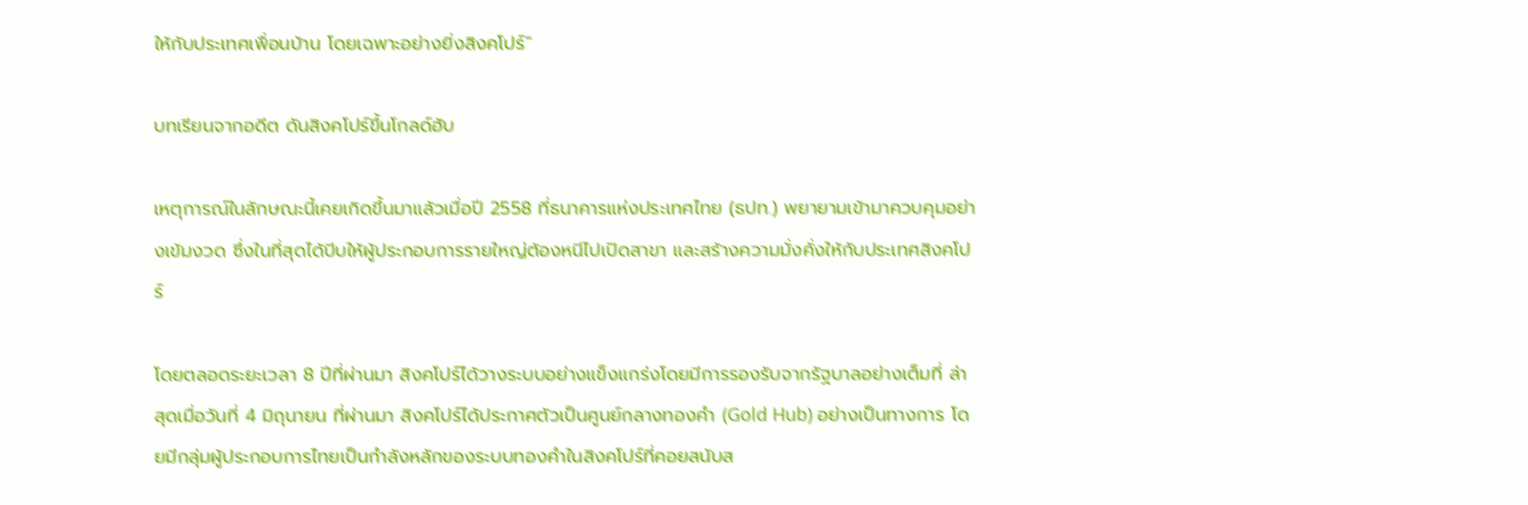ให้กับประเทศเพื่อนบ้าน โดยเฉพาะอย่างยิ่งสิงคโปร์"

บทเรียนจากอดีต ดันสิงคโปร์ขึ้นโกลด์ฮับ

เหตุการณ์ในลักษณะนี้เคยเกิดขึ้นมาแล้วเมื่อปี 2558 ที่ธนาคารแห่งประเทศไทย (ธปท.) พยายามเข้ามาควบคุมอย่างเข้มงวด ซึ่งในที่สุดได้บีบให้ผู้ประกอบการรายใหญ่ต้องหนีไปเปิดสาขา และสร้างความมั่งคั่งให้กับประเทศสิงคโปร์

โดยตลอดระยะเวลา 8 ปีที่ผ่านมา สิงคโปร์ได้วางระบบอย่างแข็งแกร่งโดยมีการรองรับจากรัฐบาลอย่างเต็มที่ ล่าสุดเมื่อวันที่ 4 มิถุนายน ที่ผ่านมา สิงคโปร์ได้ประกาศตัวเป็นศูนย์กลางทองคำ (Gold Hub) อย่างเป็นทางการ โดยมีกลุ่มผู้ประกอบการไทยเป็นกำลังหลักของระบบทองคำในสิงคโปร์ที่คอยสนับส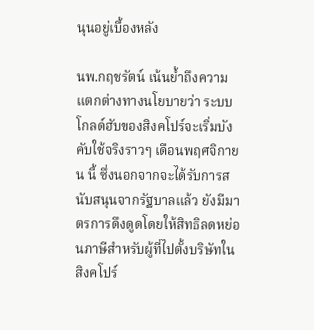นุนอยู่เบื้องหลัง

นพ.กฤชรัตน์ เน้นย้ำถึงความแตกต่างทางนโยบายว่า ระบบโกลด์ฮับของสิงคโปร์จะเริ่มบังคับใช้จริงราวๆ เดือนพฤศจิกายน นี้ ซึ่งนอกจากจะได้รับการสนับสนุนจากรัฐบาลแล้ว ยังมีมาตรการดึงดูดโดยให้สิทธิลดหย่อนภาษีสำหรับผู้ที่ไปตั้งบริษัทในสิงคโปร์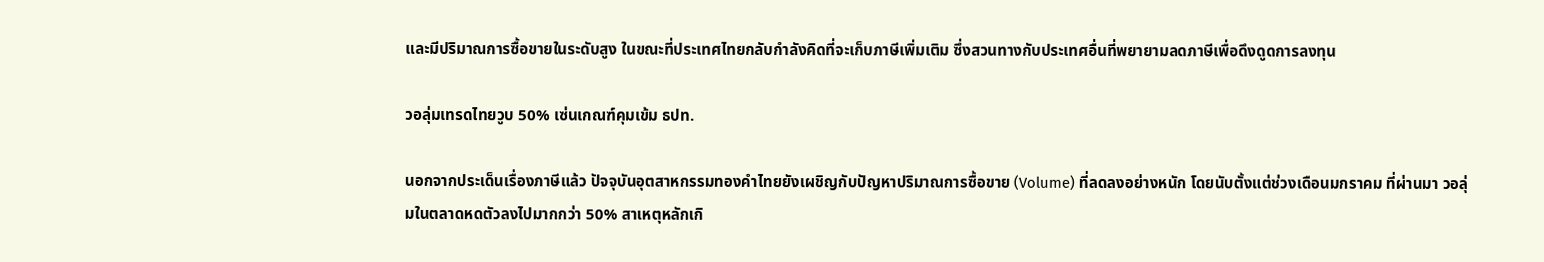และมีปริมาณการซื้อขายในระดับสูง ในขณะที่ประเทศไทยกลับกำลังคิดที่จะเก็บภาษีเพิ่มเติม ซึ่งสวนทางกับประเทศอื่นที่พยายามลดภาษีเพื่อดึงดูดการลงทุน

วอลุ่มเทรดไทยวูบ 50% เซ่นเกณฑ์คุมเข้ม ธปท.

นอกจากประเด็นเรื่องภาษีแล้ว ปัจจุบันอุตสาหกรรมทองคำไทยยังเผชิญกับปัญหาปริมาณการซื้อขาย (Volume) ที่ลดลงอย่างหนัก โดยนับตั้งแต่ช่วงเดือนมกราคม ที่ผ่านมา วอลุ่มในตลาดหดตัวลงไปมากกว่า 50% สาเหตุหลักเกิ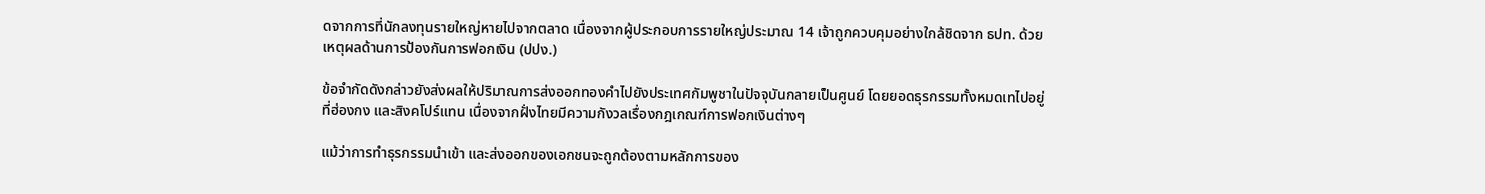ดจากการที่นักลงทุนรายใหญ่หายไปจากตลาด เนื่องจากผู้ประกอบการรายใหญ่ประมาณ 14 เจ้าถูกควบคุมอย่างใกล้ชิดจาก ธปท. ด้วยเหตุผลด้านการป้องกันการฟอกเงิน (ปปง.)

ข้อจำกัดดังกล่าวยังส่งผลให้ปริมาณการส่งออกทองคำไปยังประเทศกัมพูชาในปัจจุบันกลายเป็นศูนย์ โดยยอดธุรกรรมทั้งหมดเทไปอยู่ที่ฮ่องกง และสิงคโปร์แทน เนื่องจากฝั่งไทยมีความกังวลเรื่องกฎเกณฑ์การฟอกเงินต่างๆ

แม้ว่าการทำธุรกรรมนำเข้า และส่งออกของเอกชนจะถูกต้องตามหลักการของ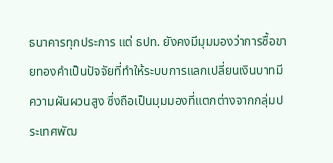ธนาคารทุกประการ แต่ ธปท. ยังคงมีมุมมองว่าการซื้อขายทองคำเป็นปัจจัยที่ทำให้ระบบการแลกเปลี่ยนเงินบาทมีความผันผวนสูง ซึ่งถือเป็นมุมมองที่แตกต่างจากกลุ่มประเทศพัฒ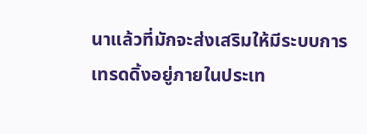นาแล้วที่มักจะส่งเสริมให้มีระบบการเทรดดิ้งอยู่ภายในประเท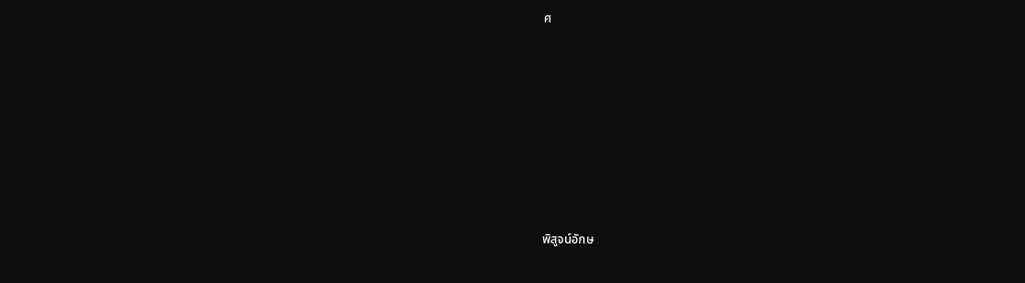ศ









พิสูจน์อักษ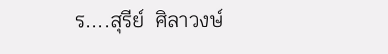ร....สุรีย์  ศิลาวงษ์